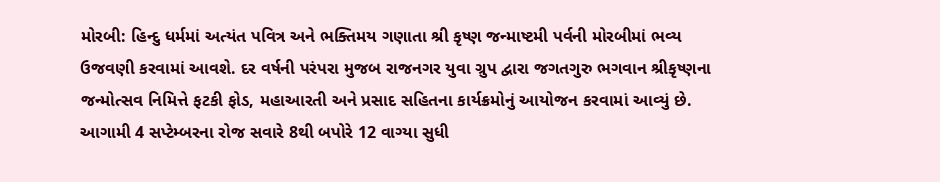મોરબી: હિન્દુ ધર્મમાં અત્યંત પવિત્ર અને ભક્તિમય ગણાતા શ્રી કૃષ્ણ જન્માષ્ટમી પર્વની મોરબીમાં ભવ્ય ઉજવણી કરવામાં આવશે. દર વર્ષની પરંપરા મુજબ રાજનગર યુવા ગ્રુપ દ્વારા જગતગુરુ ભગવાન શ્રીકૃષ્ણના જન્મોત્સવ નિમિત્તે ફટકી ફોડ, મહાઆરતી અને પ્રસાદ સહિતના કાર્યક્રમોનું આયોજન કરવામાં આવ્યું છે.
આગામી 4 સપ્ટેમ્બરના રોજ સવારે 8થી બપોરે 12 વાગ્યા સુધી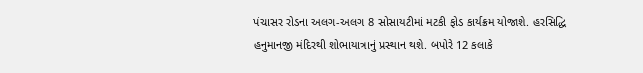પંચાસર રોડના અલગ-અલગ 8 સોસાયટીમાં મટકી ફોડ કાર્યક્રમ યોજાશે. હરસિદ્ધિ હનુમાનજી મંદિરથી શોભાયાત્રાનું પ્રસ્થાન થશે. બપોરે 12 કલાકે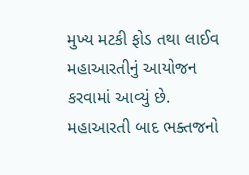મુખ્ય મટકી ફોડ તથા લાઈવ મહાઆરતીનું આયોજન કરવામાં આવ્યું છે. મહાઆરતી બાદ ભક્તજનો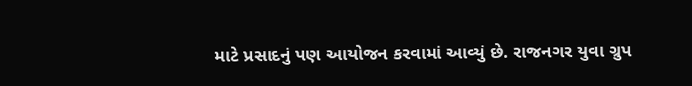માટે પ્રસાદનું પણ આયોજન કરવામાં આવ્યું છે. રાજનગર યુવા ગ્રુપ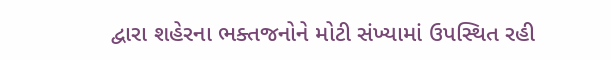દ્વારા શહેરના ભક્તજનોને મોટી સંખ્યામાં ઉપસ્થિત રહી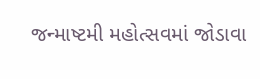જન્માષ્ટમી મહોત્સવમાં જોડાવા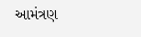આમંત્રણ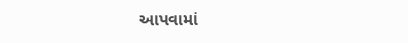આપવામાં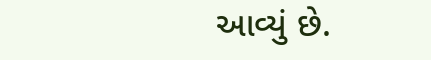આવ્યું છે.